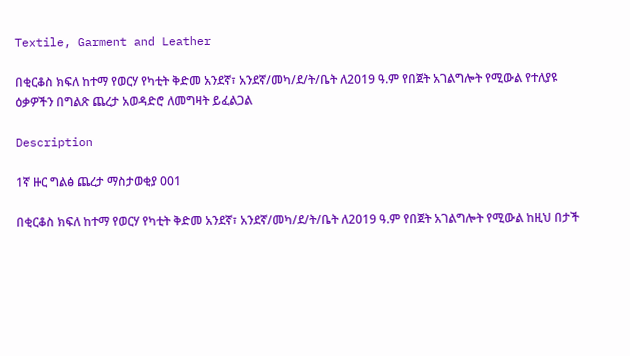Textile, Garment and Leather

በቂርቆስ ክፍለ ከተማ የወርሃ የካቲት ቅድመ አንደኛ፣ አንደኛ/መካ/ደ/ት/ቤት ለ2019 ዓ.ም የበጀት አገልግሎት የሚውል የተለያዩ ዕቃዎችን በግልጽ ጨረታ አወዳድሮ ለመግዛት ይፈልጋል

Description

1ኛ ዙር ግልፅ ጨረታ ማስታወቂያ 001

በቂርቆስ ክፍለ ከተማ የወርሃ የካቲት ቅድመ አንደኛ፣ አንደኛ/መካ/ደ/ት/ቤት ለ2019 ዓ.ም የበጀት አገልግሎት የሚውል ከዚህ በታች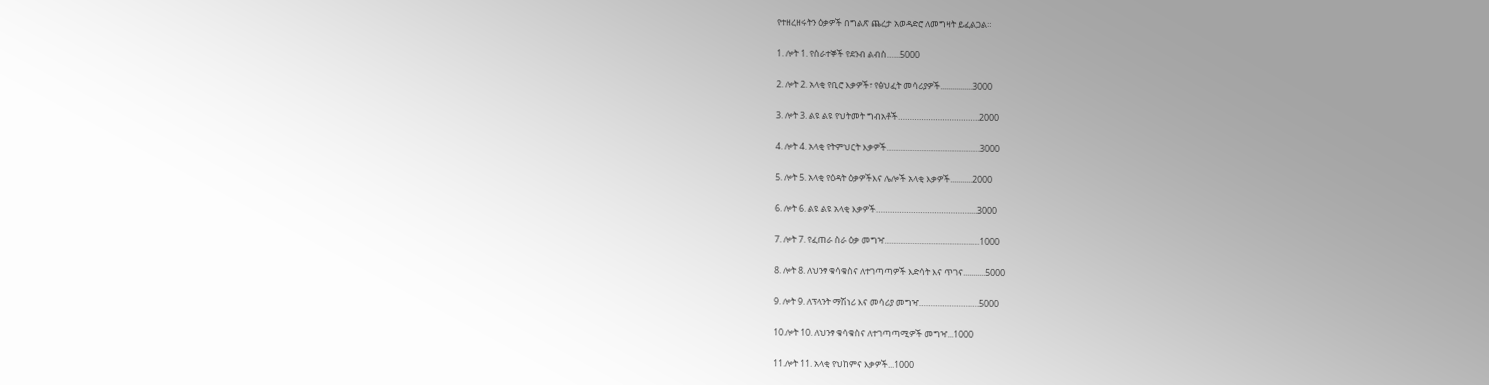የተዘረዘሩትን ዕቃዎች በግልጽ ጨረታ አወዳድሮ ለመግዛት ይፈልጋል።

1. ሎት 1. የሰራተኞች የደንብ ልብስ…...5000

2. ሎት 2. አላቂ የቢሮ እቃዎች፣ የፅህፈት መሳሪያዎች................3000

3. ሎት 3. ልዩ ልዩ የህትመት ግብአቶች……………………………..2000

4. ሎት 4. አላቂ የትምህርት እቃዎች………………………………….3000

5. ሎት 5. አላቂ የዕዳት ዕቃዎችእና ሌሎች አላቂ እቃዎች...........2000

6. ሎት 6. ልዩ ልዩ አላቂ እቃዎች………………………………….....3000

7. ሎት 7. የፈጠራ ስራ ዕቃ መግዣ………………………………..…1000

8. ሎት 8. ለህንፃ ቁሳቁስና ለተገጣጣዎች እድሳት እና ጥገና...........5000

9. ሎት 9. ለፕላንት ማሽነሪ እና መሳሪያ መግዣ………………….….5000

10.ሎት 10. ለህንፃ ቁሳቁስና ለተገጣጣሚዎች መግዣ...1000

11.ሎት 11. አላቂ የህከምና እቃዎች...1000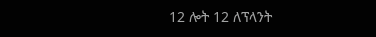12 ሎት 12 ለፕላንት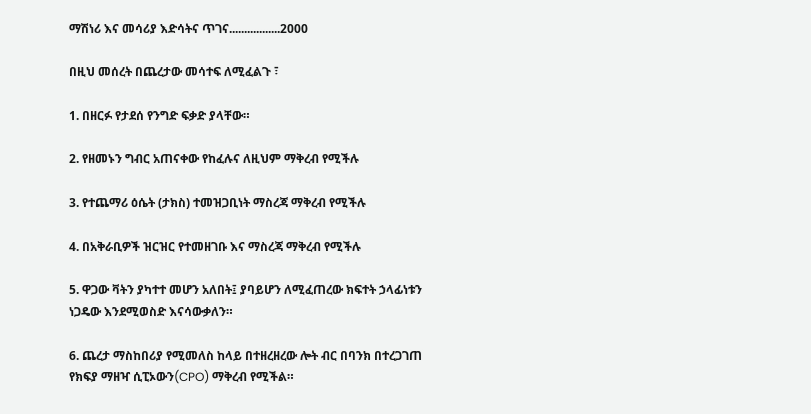ማሽነሪ እና መሳሪያ እድሳትና ጥገና.................2000

በዚህ መሰረት በጨረታው መሳተፍ ለሚፈልጉ ፣

1. በዘርፉ የታደሰ የንግድ ፍቃድ ያላቸው።

2. የዘመኑን ግብር አጠናቀው የከፈሉና ለዚህም ማቅረብ የሚችሉ

3. የተጨማሪ ዕሴት (ታክስ) ተመዝጋቢነት ማስረጃ ማቅረብ የሚችሉ

4. በአቅራቢዎች ዝርዝር የተመዘገቡ እና ማስረጃ ማቅረብ የሚችሉ

5. ዋጋው ቫትን ያካተተ መሆን አለበት፤ ያባይሆን ለሚፈጠረው ክፍተት ኃላፊነቱን ነጋዴው እንደሚወስድ እናሳውቃለን።

6. ጨረታ ማስከበሪያ የሚመለስ ከላይ በተዘረዘረው ሎት ብር በባንክ በተረጋገጠ የክፍያ ማዘዣ ሲፒኦውን(CPO) ማቅረብ የሚችል።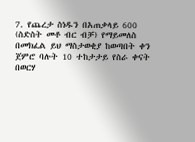7. የጨረታ ስነዱን በአጠቃላይ 600 (ስድስት መቶ ብር ብቻ) የማይመለስ በመክፈል ይህ ማስታወቂያ ከወጣበት ቀን ጀምሮ ባሉት 10 ተከታታይ የስራ ቀናት በወርሃ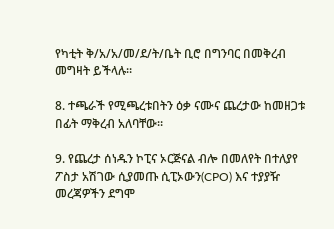የካቲት ቅ/አ/አ/መ/ደ/ት/ቤት ቢሮ በግንባር በመቅረብ መግዛት ይችላሉ።

8. ተጫራች የሚጫረቱበትን ዕቃ ናሙና ጨረታው ከመዘጋቱ በፊት ማቅረብ አለባቸው።

9. የጨረታ ሰነዱን ኮፒና ኦርጅናል ብሎ በመለየት በተለያየ ፖስታ አሽገው ሲያመጡ ሲፒኦውን(CPO) እና ተያያዥ መረጃዎችን ደግሞ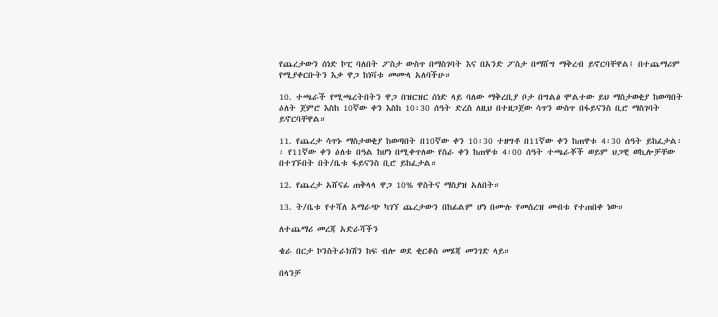የጨረታውን ሰነድ ኮፒ ባለበት ፖስታ ውስጥ በማስገባት እና በአንድ ፖስታ በማሸግ ማቅረብ ይኖርባቸዋል፤ በተጨማሪም የሚያቀርቡትን እቃ ዋጋ ከነቫቱ መሙላ አለባችሁ።

10. ተጫራች የሚጫረትበትን ዋጋ በዝርዝር ሰነድ ላይ ባለው ማቅረቢያ ቦታ በግልፅ ሞልተው ይህ ማስታወቂያ ከወጣበት ዕለት ጀምሮ እስከ 10ኛው ቀን እስከ 10፡30 ሰዓት ድረስ ለዚህ በተዘጋጀው ሳጥን ውስጥ በፋይናንስ ቢሮ ማስገባት ይኖርባቸዋል።

11. የጨረታ ሳጥኑ ማስታወቂያ ከወጣበት በ10ኛው ቀን 10፡30 ተዘግቶ በ11ኛው ቀን ከጠዋቱ 4፡30 ሰዓት ይከፈታል፡፡ የ11ኛው ቀን ዕለቱ በዓል ከሆነ በሚቀጥለው የስራ ቀን ከጠዋቱ 4፡00 ሰዓት ተጫራቾች ወይም ህጋዊ ወኪሎቻቸው በተገኙበት በት/ቤቱ ፋይናንስ ቢሮ ይከፈታል።

12. የጨረታ አሸናፊ ጠቅላላ ዋጋ 10% ዋስትና ማስያዝ አለበት።

13. ት/ቤቱ የተሻለ አማራጭ ካገኘ ጨረታውን በከፊልም ሆነ በሙሉ የመሰረዝ መብቱ የተጠበቀ ነው።

ለተጨማሪ መረጃ አድራሻችን

ቄራ በርታ ኮንስትራክሽን ከፍ ብሎ ወደ ቂርቆስ መሄጃ መንገድ ላይ።

በላንቻ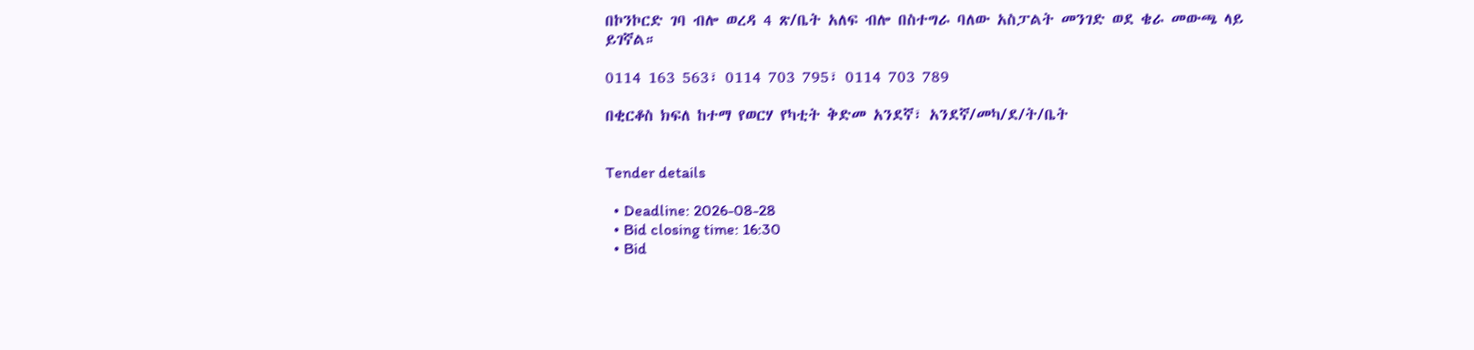በኮንኮርድ ገባ ብሎ ወረዳ 4 ጽ/ቤት አለፍ ብሎ በስተግራ ባለው አስፓልት መንገድ ወደ ቄራ መውጫ ላይ ይገኛል።

0114 163 563፣ 0114 703 795፣ 0114 703 789

በቂርቆስ ክፍለ ከተማ የወርሃ የካቲት ቅድመ አንደኛ፣ አንደኛ/መካ/ደ/ት/ቤት


Tender details

  • Deadline: 2026-08-28
  • Bid closing time: 16:30
  • Bid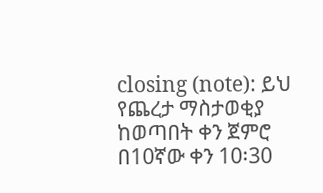closing (note): ይህ የጨረታ ማስታወቂያ ከወጣበት ቀን ጀምሮ በ10ኛው ቀን 10፡30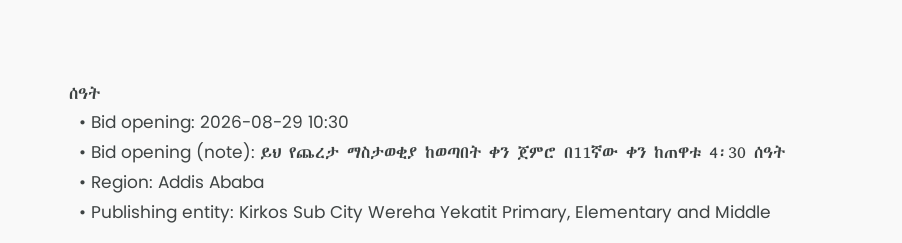ሰዓት
  • Bid opening: 2026-08-29 10:30
  • Bid opening (note): ይህ የጨረታ ማስታወቂያ ከወጣበት ቀን ጀምሮ በ11ኛው ቀን ከጠዋቱ 4፡30 ሰዓት
  • Region: Addis Ababa
  • Publishing entity: Kirkos Sub City Wereha Yekatit Primary, Elementary and Middle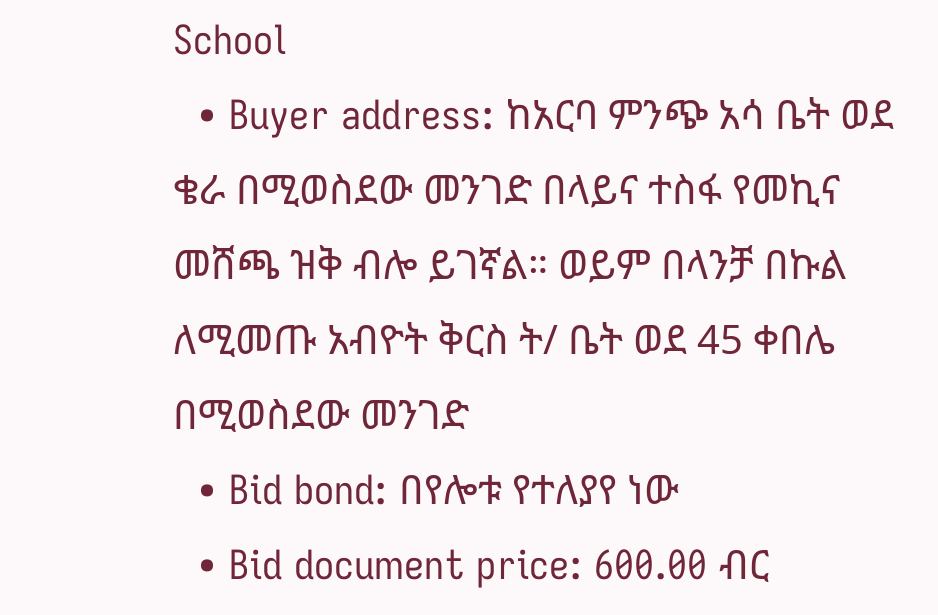School
  • Buyer address: ከአርባ ምንጭ አሳ ቤት ወደ ቄራ በሚወስደው መንገድ በላይና ተስፋ የመኪና መሸጫ ዝቅ ብሎ ይገኛል። ወይም በላንቻ በኩል ለሚመጡ አብዮት ቅርስ ት/ ቤት ወደ 45 ቀበሌ በሚወስደው መንገድ
  • Bid bond: በየሎቱ የተለያየ ነው
  • Bid document price: 600.00 ብር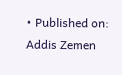• Published on: Addis Zemen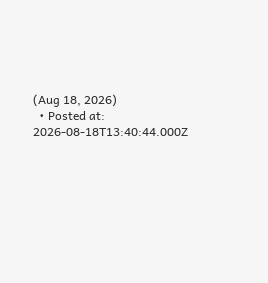(Aug 18, 2026)
  • Posted at: 2026-08-18T13:40:44.000Z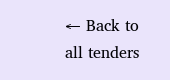← Back to all tenders